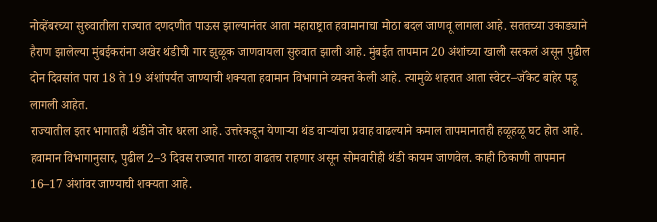नोव्हेंबरच्या सुरुवातीला राज्यात दणदणीत पाऊस झाल्यानंतर आता महाराष्ट्रात हवामानाचा मोठा बदल जाणवू लागला आहे. सततच्या उकाड्याने हैराण झालेल्या मुंबईकरांना अखेर थंडीची गार झुळूक जाणवायला सुरुवात झाली आहे. मुंबईत तापमान 20 अंशांच्या खाली सरकलं असून पुढील दोन दिवसांत पारा 18 ते 19 अंशांपर्यंत जाण्याची शक्यता हवामान विभागाने व्यक्त केली आहे. त्यामुळे शहरात आता स्वेटर–जॅकेट बाहेर पडू लागली आहेत.
राज्यातील इतर भागातही थंडीने जोर धरला आहे. उत्तरेकडून येणाऱ्या थंड वाऱ्यांचा प्रवाह वाढल्याने कमाल तापमानातही हळूहळू घट होत आहे. हवामान विभागानुसार, पुढील 2–3 दिवस राज्यात गारठा वाढतच राहणार असून सोमवारीही थंडी कायम जाणवेल. काही ठिकाणी तापमान 16–17 अंशांवर जाण्याची शक्यता आहे.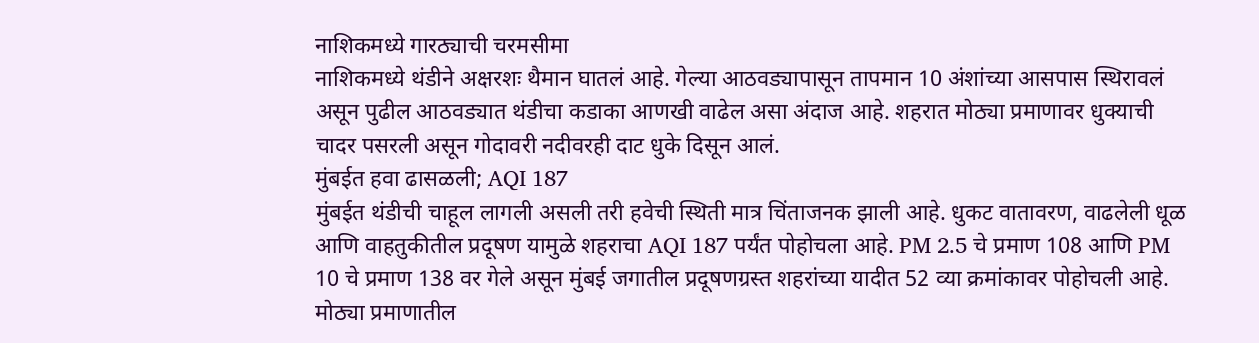नाशिकमध्ये गारठ्याची चरमसीमा
नाशिकमध्ये थंडीने अक्षरशः थैमान घातलं आहे. गेल्या आठवड्यापासून तापमान 10 अंशांच्या आसपास स्थिरावलं असून पुढील आठवड्यात थंडीचा कडाका आणखी वाढेल असा अंदाज आहे. शहरात मोठ्या प्रमाणावर धुक्याची चादर पसरली असून गोदावरी नदीवरही दाट धुके दिसून आलं.
मुंबईत हवा ढासळली; AQI 187
मुंबईत थंडीची चाहूल लागली असली तरी हवेची स्थिती मात्र चिंताजनक झाली आहे. धुकट वातावरण, वाढलेली धूळ आणि वाहतुकीतील प्रदूषण यामुळे शहराचा AQI 187 पर्यंत पोहोचला आहे. PM 2.5 चे प्रमाण 108 आणि PM 10 चे प्रमाण 138 वर गेले असून मुंबई जगातील प्रदूषणग्रस्त शहरांच्या यादीत 52 व्या क्रमांकावर पोहोचली आहे.
मोठ्या प्रमाणातील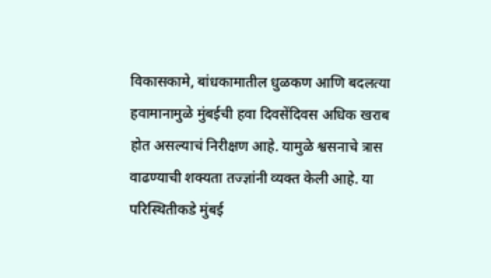विकासकामे, बांधकामातील धुळकण आणि बदलत्या हवामानामुळे मुंबईची हवा दिवसेंदिवस अधिक खराब होत असल्याचं निरीक्षण आहे. यामुळे श्वसनाचे त्रास वाढण्याची शक्यता तज्ज्ञांनी व्यक्त केली आहे. या परिस्थितीकडे मुंबई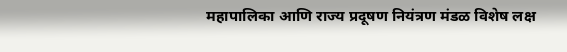महापालिका आणि राज्य प्रदूषण नियंत्रण मंडळ विशेष लक्ष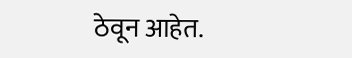ठेवून आहेत.